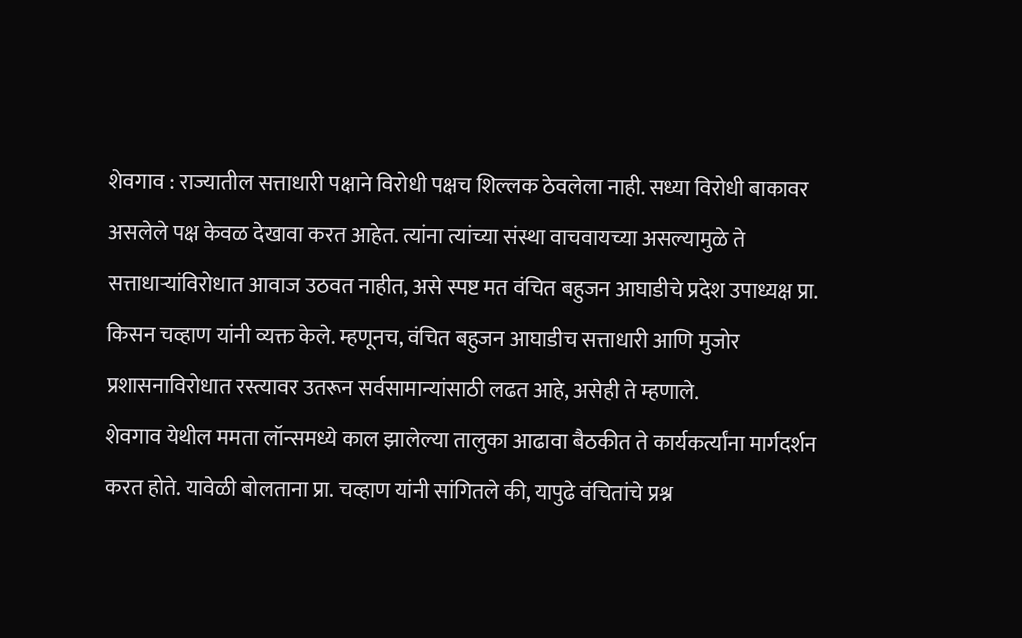शेवगाव : राज्यातील सत्ताधारी पक्षाने विरोधी पक्षच शिल्लक ठेवलेला नाही. सध्या विरोधी बाकावर असलेले पक्ष केवळ देखावा करत आहेत. त्यांना त्यांच्या संस्था वाचवायच्या असल्यामुळे ते सत्ताधाऱ्यांविरोधात आवाज उठवत नाहीत, असे स्पष्ट मत वंचित बहुजन आघाडीचे प्रदेश उपाध्यक्ष प्रा. किसन चव्हाण यांनी व्यक्त केले. म्हणूनच, वंचित बहुजन आघाडीच सत्ताधारी आणि मुजोर प्रशासनाविरोधात रस्त्यावर उतरून सर्वसामान्यांसाठी लढत आहे, असेही ते म्हणाले.
शेवगाव येथील ममता लॉन्समध्ये काल झालेल्या तालुका आढावा बैठकीत ते कार्यकर्त्यांना मार्गदर्शन करत होते. यावेळी बोलताना प्रा. चव्हाण यांनी सांगितले की, यापुढे वंचितांचे प्रश्न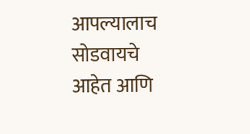आपल्यालाच सोडवायचे आहेत आणि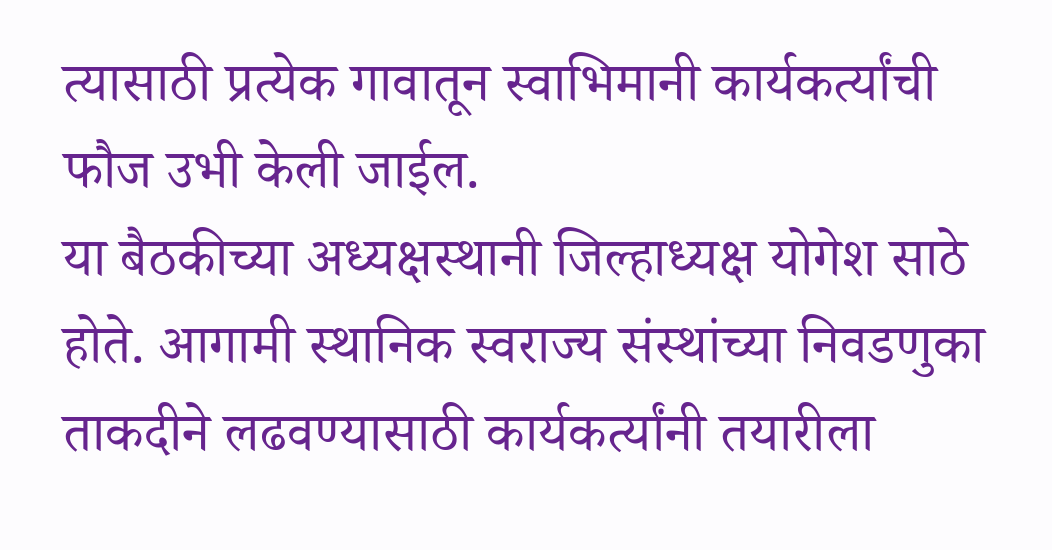त्यासाठी प्रत्येक गावातून स्वाभिमानी कार्यकर्त्यांची फौज उभी केली जाईल.
या बैठकीच्या अध्यक्षस्थानी जिल्हाध्यक्ष योगेश साठे होते. आगामी स्थानिक स्वराज्य संस्थांच्या निवडणुका ताकदीने लढवण्यासाठी कार्यकर्त्यांनी तयारीला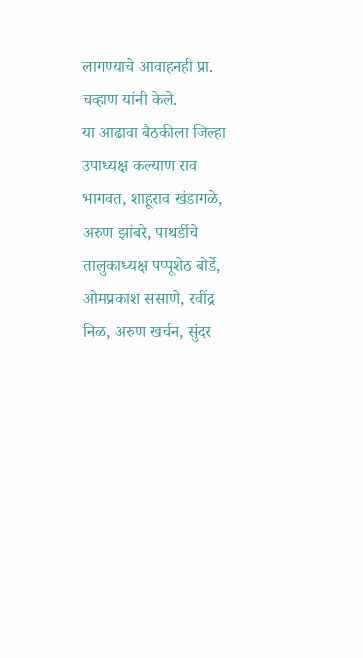लागण्याचे आवाहनही प्रा. चव्हाण यांनी केले.
या आढावा बैठकीला जिल्हा उपाध्यक्ष कल्याण राव भागवत, शाहूराव खंडागळे, अरुण झांबरे, पाथर्डीचे तालुकाध्यक्ष पप्पूशेठ बोर्डे, ओमप्रकाश ससाणे, रवींद्र निळ, अरुण खर्चन, सुंदर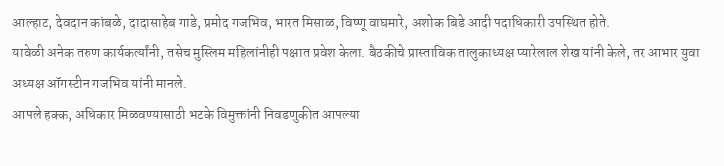आल्हाट, देवदान कांबळे, दादासाहेब गाडे, प्रमोद गजभिव, भारत मिसाळ, विष्णू वाघमारे, अशोक बिडे आदी पदाधिकारी उपस्थित होते.
यावेळी अनेक तरुण कार्यकर्त्यांनी, तसेच मुस्लिम महिलांनीही पक्षात प्रवेश केला. बैठकीचे प्रास्ताविक तालुकाध्यक्ष प्यारेलाल शेख यांनी केले, तर आभार युवा अध्यक्ष ऑगस्टीन गजभिव यांनी मानले.
आपले हक्क, अधिकार मिळवण्यासाठी भटके विमुक्तांनी निवडणुकीत आपल्या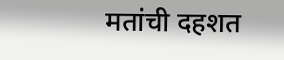मतांची दहशत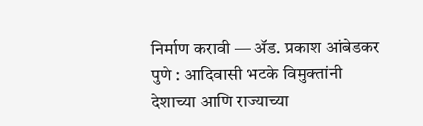निर्माण करावी ― ॲड. प्रकाश आंबेडकर
पुणे : आदिवासी भटके विमुक्तांनी देशाच्या आणि राज्याच्या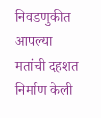निवडणुकीत आपल्या मतांची दहशत निर्माण केली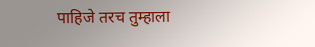पाहिजे तरच तुम्हाला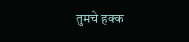तुमचे हक्क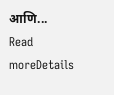आणि...
Read moreDetails